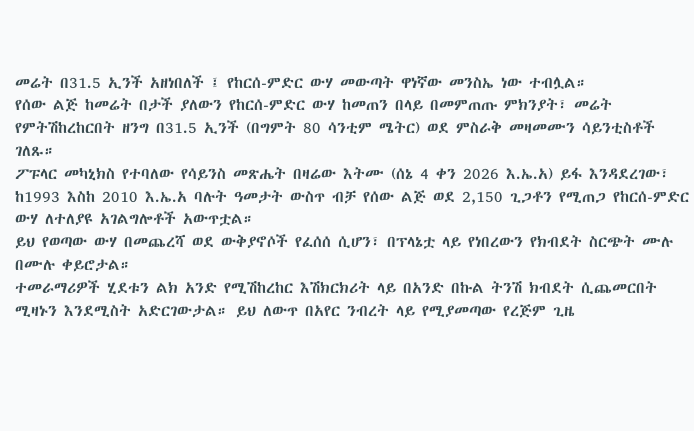መሬት በ31.5 ኢንች አዘነበለች ፤ የከርሰ-ምድር ውሃ መውጣት ዋነኛው መንስኤ ነው ተብሏል።
የሰው ልጅ ከመሬት በታች ያለውን የከርሰ-ምድር ውሃ ከመጠን በላይ በመምጠጡ ምክንያት፣ መሬት የምትሽከረከርበት ዘንግ በ31.5 ኢንች (በግምት 80 ሳንቲም ሜትር) ወደ ምስራቅ መዛመሙን ሳይንቲስቶች ገለጹ።
ፖፑላር መካኒክስ የተባለው የሳይንስ መጽሔት በዛሬው እትሙ (ሰኔ 4 ቀን 2026 እ.ኤ.አ) ይፋ እንዳደረገው፣ ከ1993 እስከ 2010 እ.ኤ.አ ባሉት ዓመታት ውስጥ ብቻ የሰው ልጅ ወደ 2,150 ጊጋቶን የሚጠጋ የከርሰ-ምድር ውሃ ለተለያዩ አገልግሎቶች አውጥቷል።
ይህ የወጣው ውሃ በመጨረሻ ወደ ውቅያኖሶች የፈሰሰ ሲሆን፣ በፕላኔቷ ላይ የነበረውን የክብደት ስርጭት ሙሉ በሙሉ ቀይሮታል።
ተመራማሪዎች ሂደቱን ልክ አንድ የሚሽከረከር እሽክርክሪት ላይ በአንድ በኩል ትንሽ ክብደት ሲጨመርበት ሚዛኑን እንደሚስት አድርገውታል። ይህ ለውጥ በአየር ንብረት ላይ የሚያመጣው የረጅም ጊዜ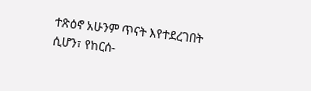ተጽዕኖ አሁንም ጥናት እየተደረገበት ሲሆን፣ የከርሰ-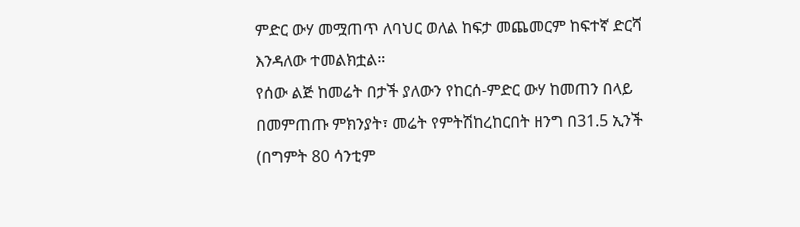ምድር ውሃ መሟጠጥ ለባህር ወለል ከፍታ መጨመርም ከፍተኛ ድርሻ እንዳለው ተመልክቷል።
የሰው ልጅ ከመሬት በታች ያለውን የከርሰ-ምድር ውሃ ከመጠን በላይ በመምጠጡ ምክንያት፣ መሬት የምትሽከረከርበት ዘንግ በ31.5 ኢንች (በግምት 80 ሳንቲም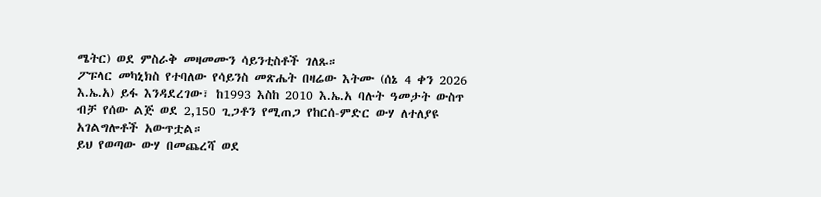ሜትር) ወደ ምስራቅ መዛመሙን ሳይንቲስቶች ገለጹ።
ፖፑላር መካኒክስ የተባለው የሳይንስ መጽሔት በዛሬው እትሙ (ሰኔ 4 ቀን 2026 እ.ኤ.አ) ይፋ እንዳደረገው፣ ከ1993 እስከ 2010 እ.ኤ.አ ባሉት ዓመታት ውስጥ ብቻ የሰው ልጅ ወደ 2,150 ጊጋቶን የሚጠጋ የከርሰ-ምድር ውሃ ለተለያዩ አገልግሎቶች አውጥቷል።
ይህ የወጣው ውሃ በመጨረሻ ወደ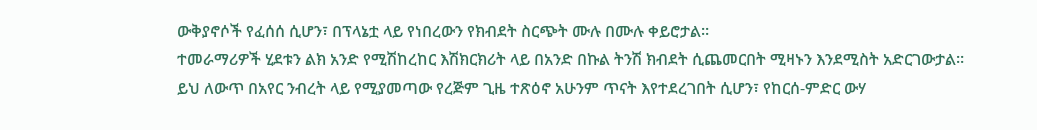ውቅያኖሶች የፈሰሰ ሲሆን፣ በፕላኔቷ ላይ የነበረውን የክብደት ስርጭት ሙሉ በሙሉ ቀይሮታል።
ተመራማሪዎች ሂደቱን ልክ አንድ የሚሽከረከር እሽክርክሪት ላይ በአንድ በኩል ትንሽ ክብደት ሲጨመርበት ሚዛኑን እንደሚስት አድርገውታል። ይህ ለውጥ በአየር ንብረት ላይ የሚያመጣው የረጅም ጊዜ ተጽዕኖ አሁንም ጥናት እየተደረገበት ሲሆን፣ የከርሰ-ምድር ውሃ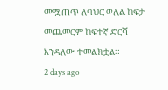መሟጠጥ ለባህር ወለል ከፍታ መጨመርም ከፍተኛ ድርሻ እንዳለው ተመልክቷል።
2 days ago